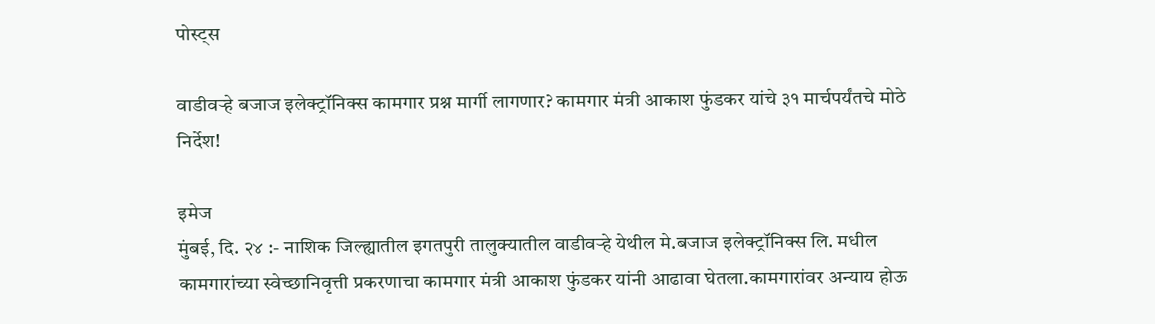पोस्ट्स

वाडीवऱ्हे बजाज इलेक्ट्रॉनिक्स कामगार प्रश्न मार्गी लागणार? कामगार मंत्री आकाश फुंडकर यांचे ३१ मार्चपर्यंतचे मोठे निर्देश!

इमेज
मुंबई, दि. २४ :- नाशिक जिल्ह्यातील इगतपुरी तालुक्यातील वाडीवऱ्हे येथील मे.बजाज इलेक्ट्रॉनिक्स लि. मधील कामगारांच्या स्वेच्छानिवृत्ती प्रकरणाचा कामगार मंत्री आकाश फुंडकर यांनी आढावा घेतला.कामगारांवर अन्याय होऊ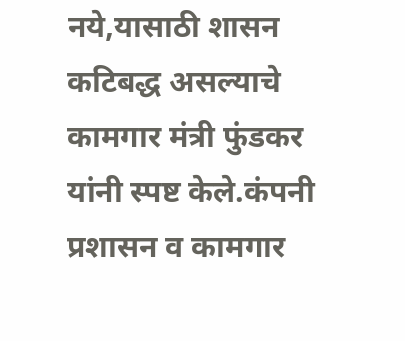नये,यासाठी शासन कटिबद्ध असल्याचे कामगार मंत्री फुंडकर यांनी स्पष्ट केले.कंपनी प्रशासन व कामगार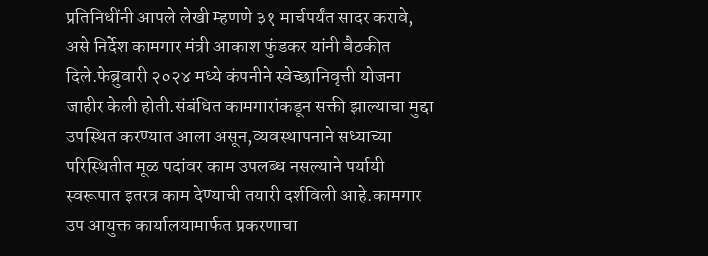प्रतिनिधींनी आपले लेखी म्हणणे ३१ मार्चपर्यंत सादर करावे, असे निर्देश कामगार मंत्री आकाश फुंडकर यांनी बैठकीत दिले.फेब्रुवारी २०२४ मध्ये कंपनीने स्वेच्छानिवृत्ती योजना जाहीर केली होती.संबंधित कामगारांकडून सक्ती झाल्याचा मुद्दा उपस्थित करण्यात आला असून,व्यवस्थापनाने सध्याच्या परिस्थितीत मूळ पदांवर काम उपलब्ध नसल्याने पर्यायी स्वरूपात इतरत्र काम देण्याची तयारी दर्शविली आहे.कामगार उप आयुक्त कार्यालयामार्फत प्रकरणाचा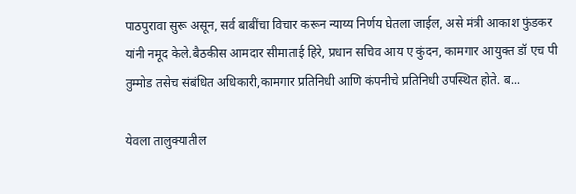पाठपुरावा सुरू असून, सर्व बाबींचा विचार करून न्याय्य निर्णय घेतला जाईल, असे मंत्री आकाश फुंडकर यांनी नमूद केले.बैठकीस आमदार सीमाताई हिरे, प्रधान सचिव आय ए कुंदन, कामगार आयुक्त डॉ एच पी तुम्मोड तसेच संबंधित अधिकारी,कामगार प्रतिनिधी आणि कंपनीचे प्रतिनिधी उपस्थित होते. ब...

येवला तालुक्यातील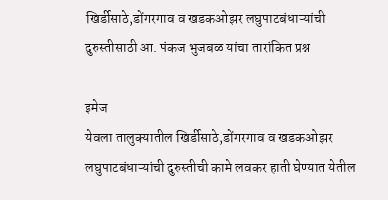खिर्डीसाठे,डोंगरगाव व खडकओझर लघुपाटबंधाऱ्यांची दुरुस्तीसाठी आ. पंकज भुजबळ यांचा तारांकित प्रश्न

इमेज
येवला तालुक्यातील खिर्डीसाठे,डोंगरगाव व खडकओझर लघुपाटबंधाऱ्यांची दुरुस्तीची कामे लवकर हाती घेण्यात येतील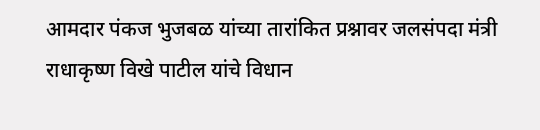आमदार पंकज भुजबळ यांच्या तारांकित प्रश्नावर जलसंपदा मंत्री राधाकृष्ण विखे पाटील यांचे विधान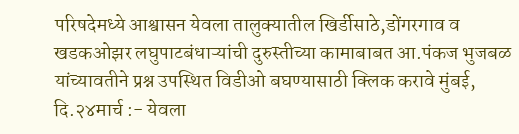परिषदेमध्ये आश्वासन येवला तालुक्यातील खिर्डीसाठे,डोंगरगाव व खडकओझर लघुपाटबंधाऱ्यांची दुरुस्तीच्या कामाबाबत आ.पंकज भुजबळ यांच्यावतीने प्रश्न उपस्थित विडीओ बघण्यासाठी क्लिक करावे मुंबई, दि.२४मार्च :- येवला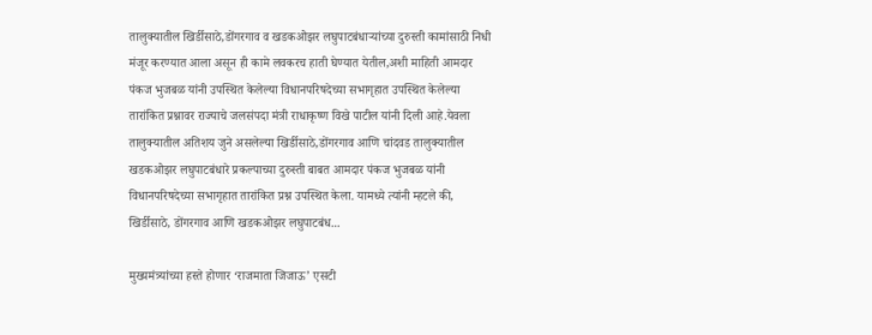तालुक्यातील खिर्डीसाठे,डोंगरगाव व खडकओझर लघुपाटबंधाऱ्यांच्या दुरुस्ती कामांसाठी निधी मंजूर करण्यात आला असून ही कामे लवकरच हाती घेण्यात येतील,अशी माहिती आमदार पंकज भुजबळ यांनी उपस्थित केलेल्या विधानपरिषदेच्या सभागृहात उपस्थित केलेल्या तारांकित प्रश्नावर राज्याचे जलसंपदा मंत्री राधाकृष्ण विखे पाटील यांनी दिली आहे.येवला तालुक्यातील अतिशय जुने असलेल्या खिर्डीसाठे,डोंगरगाव आणि चांदवड तालुक्यातील खडकओझर लघुपाटबंधारे प्रकल्पाच्या दुरुस्ती बाबत आमदार पंकज भुजबळ यांनी विधानपरिषदेच्या सभागृहात तारांकित प्रश्न उपस्थित केला. यामध्ये त्यांनी म्हटले की, खिर्डीसाठे, डोंगरगाव आणि खडकओझर लघुपाटबंध...

मुख्यमंत्र्यांच्या हस्ते होणार ‘राजमाता जिजाऊ’ एसटी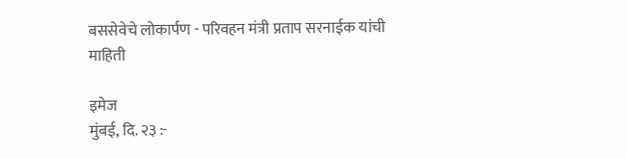बससेवेचे लोकार्पण - परिवहन मंत्री प्रताप सरनाईक यांची माहिती

इमेज
मुंबई, दि. २३ :-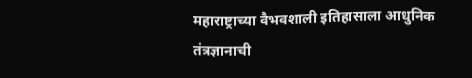महाराष्ट्राच्या वैभवशाली इतिहासाला आधुनिक तंत्रज्ञानाची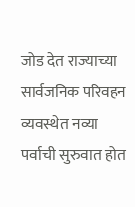जोड देत राज्याच्या सार्वजनिक परिवहन व्यवस्थेत नव्या पर्वाची सुरुवात होत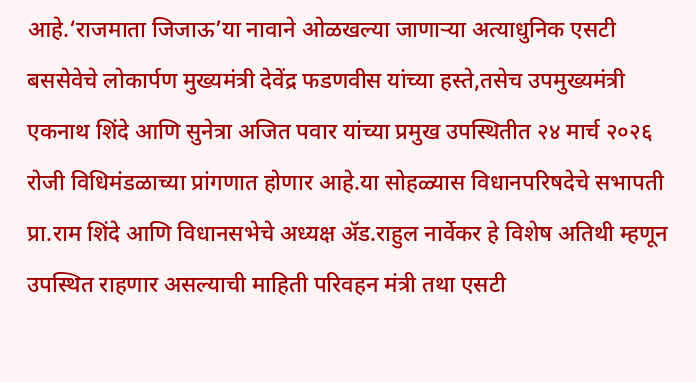आहे.‘राजमाता जिजाऊ’या नावाने ओळखल्या जाणाऱ्या अत्याधुनिक एसटी बससेवेचे लोकार्पण मुख्यमंत्री देवेंद्र फडणवीस यांच्या हस्ते,तसेच उपमुख्यमंत्री एकनाथ शिंदे आणि सुनेत्रा अजित पवार यांच्या प्रमुख उपस्थितीत २४ मार्च २०२६ रोजी विधिमंडळाच्या प्रांगणात होणार आहे.या सोहळ्यास विधानपरिषदेचे सभापती प्रा.राम शिंदे आणि विधानसभेचे अध्यक्ष ॲड.राहुल नार्वेकर हे विशेष अतिथी म्हणून उपस्थित राहणार असल्याची माहिती परिवहन मंत्री तथा एसटी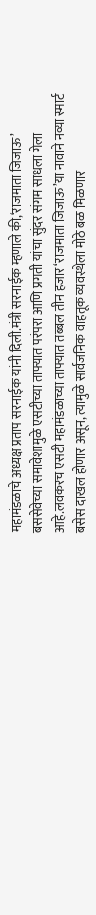महामंडळाचे अध्यक्ष प्रताप सरनाईक यांनी दिली.मंत्री सरनाईक म्हणाले की,‘राजमाता जिजाऊ’ बससेवेच्या समावेशामुळे एसटीच्या ताफ्यात परंपरा आणि प्रगती यांचा सुंदर संगम साधला गेला आहे.लवकरच एसटी महामंडळाच्या ताफ्यात तब्बल तीन हजार‘राजमाता जिजाऊ’या नावाने नव्या स्मार्ट बसेस दाखल होणार असून, त्यामुळे सार्वजनिक वाहतूक व्यवस्थेला मोठे बळ मिळणार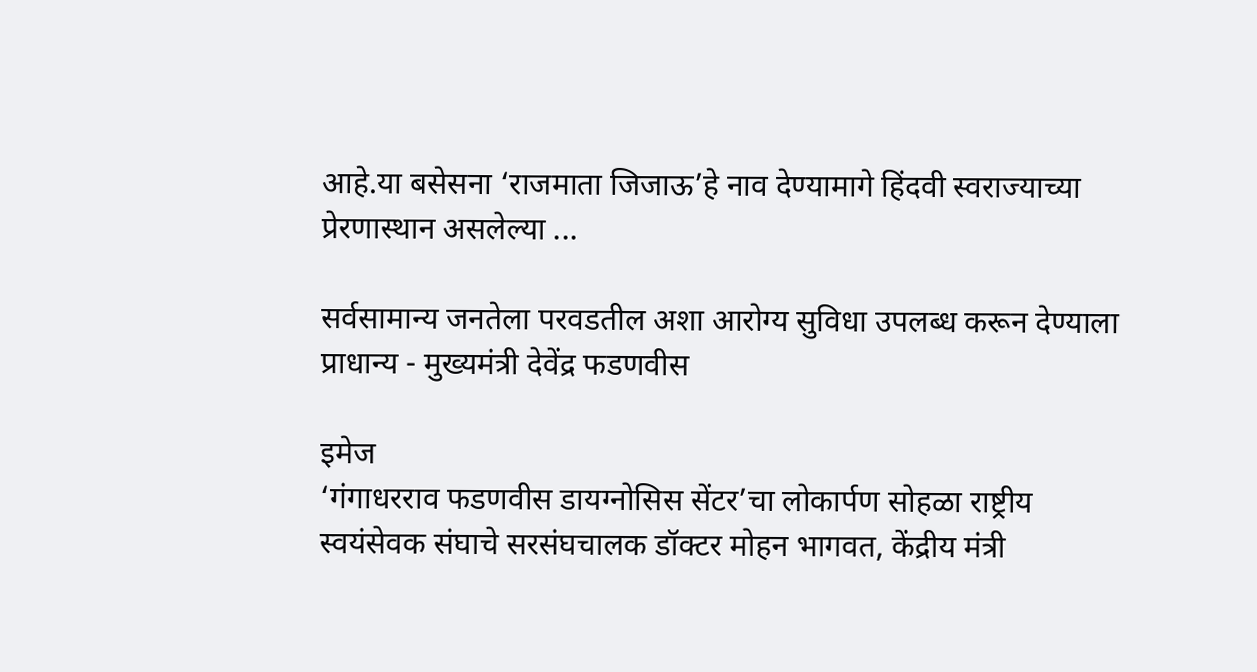आहे.या बसेसना ‘राजमाता जिजाऊ’हे नाव देण्यामागे हिंदवी स्वराज्याच्या प्रेरणास्थान असलेल्या ...

सर्वसामान्य जनतेला परवडतील अशा आरोग्य सुविधा उपलब्ध करून देण्याला प्राधान्य - मुख्यमंत्री देवेंद्र फडणवीस

इमेज
‘गंगाधरराव फडणवीस डायग्नोसिस सेंटर’चा लोकार्पण सोहळा राष्ट्रीय स्वयंसेवक संघाचे सरसंघचालक डॉक्टर मोहन भागवत, केंद्रीय मंत्री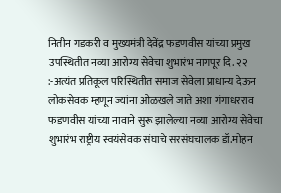नितीन गडकरी व मुख्यमंत्री देवेंद्र फडणवीस यांच्या प्रमुख उपस्थितीत नव्या आरोग्य सेवेचा शुभारंभ नागपूर दि. २२ :-अत्यंत प्रतिकूल परिस्थितीत समाज सेवेला प्राधान्य देऊन लोकसेवक म्हणून ज्यांना ओळखले जाते अशा गंगाधरराव फडणवीस यांच्या नावाने सुरू झालेल्या नव्या आरोग्य सेवेचा शुभारंभ राष्ट्रीय स्वयंसेवक संघाचे सरसंघचालक डॉ.मोहन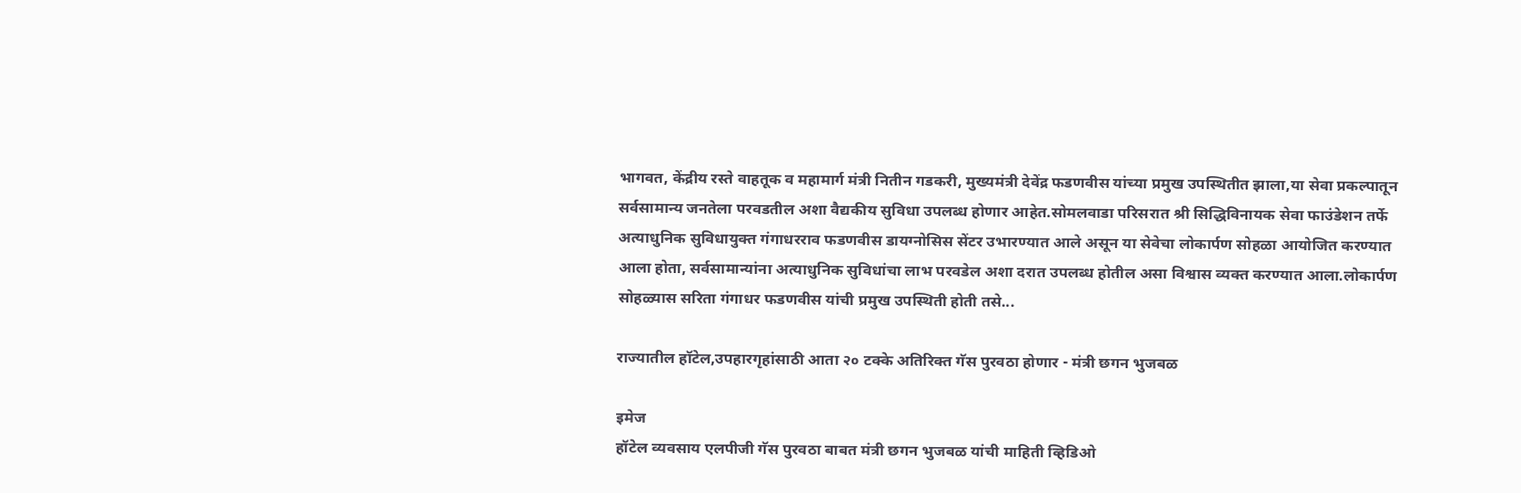भागवत, केंद्रीय रस्ते वाहतूक व महामार्ग मंत्री नितीन गडकरी, मुख्यमंत्री देवेंद्र फडणवीस यांच्या प्रमुख उपस्थितीत झाला,या सेवा प्रकल्पातून सर्वसामान्य जनतेला परवडतील अशा वैद्यकीय सुविधा उपलब्ध होणार आहेत.सोमलवाडा परिसरात श्री सिद्धिविनायक सेवा फाउंडेशन तर्फे अत्याधुनिक सुविधायुक्त गंगाधरराव फडणवीस डायग्नोसिस सेंटर उभारण्यात आले असून या सेवेचा लोकार्पण सोहळा आयोजित करण्यात आला होता, सर्वसामान्यांना अत्याधुनिक सुविधांचा लाभ परवडेल अशा दरात उपलब्ध होतील असा विश्वास व्यक्त करण्यात आला.लोकार्पण सोहळ्यास सरिता गंगाधर फडणवीस यांची प्रमुख उपस्थिती होती तसे...

राज्यातील हॉटेल,उपहारगृहांसाठी आता २० टक्के अतिरिक्त गॅस पुरवठा होणार - मंत्री छगन भुजबळ

इमेज
हॉटेल व्यवसाय एलपीजी गॅस पुरवठा बाबत मंत्री छगन भुजबळ यांची माहिती व्हिडिओ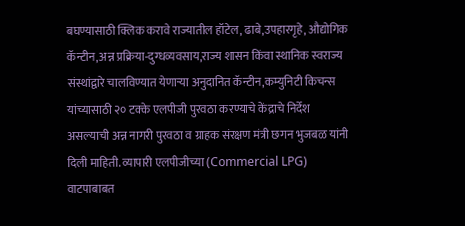बघण्यासाठी क्लिक करावे राज्यातील हॉटेल, ढाबे,उपहारगृहे, औद्योगिक कॅन्टीन,अन्न प्रक्रिया-दुग्धव्यवसाय,राज्य शासन किंवा स्थानिक स्वराज्य संस्थांद्वारे चालविण्यात येणाऱ्या अनुदानित कॅन्टीन,कम्युनिटी किचन्स यांच्यासाठी २० टक्के एलपीजी पुरवठा करण्याचे केंद्राचे निर्देश असल्याची अन्न नागरी पुरवठा व ग्राहक संरक्षण मंत्री छगन भुजबळ यांनी दिली माहिती. व्यापारी एलपीजीच्या (Commercial LPG) वाटपाबाबत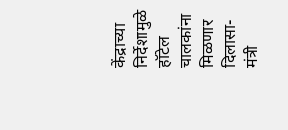केंद्राच्या निर्देशामुळे हॉटेल चालकांना मिळणार दिलासा-मंत्री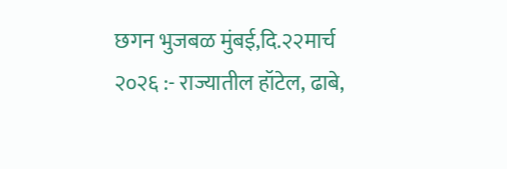छगन भुजबळ मुंबई,दि.२२मार्च २०२६ :- राज्यातील हॉटेल, ढाबे,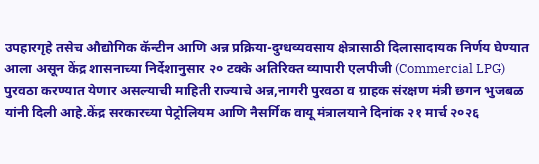उपहारगृहे तसेच औद्योगिक कॅन्टीन आणि अन्न प्रक्रिया-दुग्धव्यवसाय क्षेत्रासाठी दिलासादायक निर्णय घेण्यात आला असून केंद्र शासनाच्या निर्देशानुसार २० टक्के अतिरिक्त व्यापारी एलपीजी (Commercial LPG) पुरवठा करण्यात येणार असल्याची माहिती राज्याचे अन्न,नागरी पुरवठा व ग्राहक संरक्षण मंत्री छगन भुजबळ यांनी दिली आहे.केंद्र सरकारच्या पेट्रोलियम आणि नैसर्गिक वायू मंत्रालयाने दिनांक २१ मार्च २०२६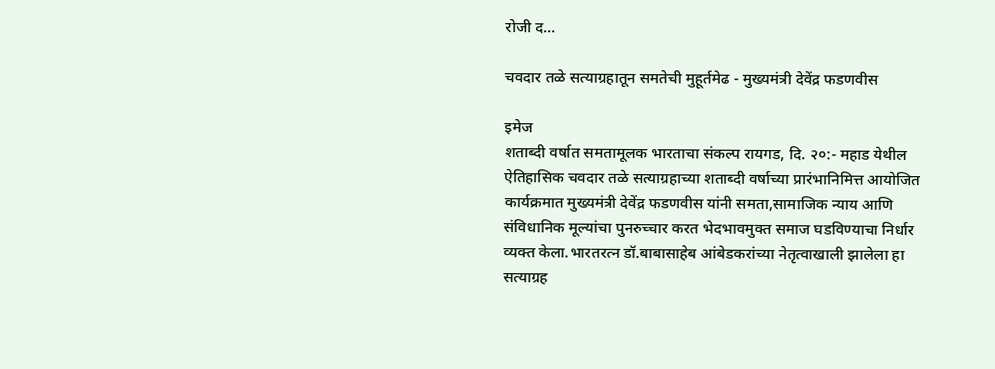रोजी द...

चवदार तळे सत्याग्रहातून समतेची मुहूर्तमेढ - मुख्यमंत्री देवेंद्र फडणवीस

इमेज
शताब्दी वर्षात समतामूलक भारताचा संकल्प रायगड, दि. २०:- महाड येथील ऐतिहासिक चवदार तळे सत्याग्रहाच्या शताब्दी वर्षाच्या प्रारंभानिमित्त आयोजित कार्यक्रमात मुख्यमंत्री देवेंद्र फडणवीस यांनी समता,सामाजिक न्याय आणि संविधानिक मूल्यांचा पुनरुच्चार करत भेदभावमुक्त समाज घडविण्याचा निर्धार व्यक्त केला.भारतरत्न डॉ.बाबासाहेब आंबेडकरांच्या नेतृत्वाखाली झालेला हा सत्याग्रह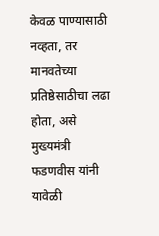केवळ पाण्यासाठी नव्हता, तर मानवतेच्या प्रतिष्ठेसाठीचा लढा होता, असे मुख्यमंत्री फडणवीस यांनी यावेळी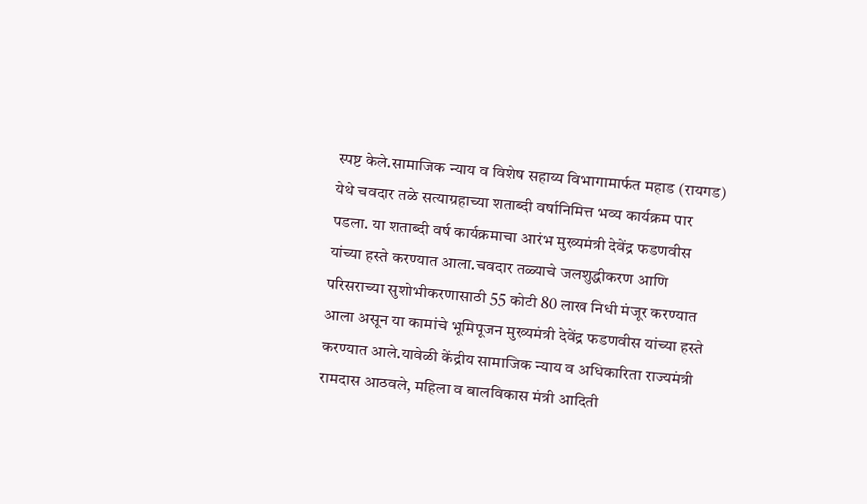स्पष्ट केले.सामाजिक न्याय व विशेष सहाय्य विभागामार्फत महाड (रायगड) येथे चवदार तळे सत्याग्रहाच्या शताब्दी वर्षानिमित्त भव्य कार्यक्रम पार पडला. या शताब्दी वर्ष कार्यक्रमाचा आरंभ मुख्यमंत्री देवेंद्र फडणवीस यांच्या हस्ते करण्यात आला.चवदार तळ्याचे जलशुद्धीकरण आणि परिसराच्या सुशोभीकरणासाठी 55 कोटी 80 लाख निधी मंजूर करण्यात आला असून या कामांचे भूमिपूजन मुख्यमंत्री देवेंद्र फडणवीस यांच्या हस्ते करण्यात आले.यावेळी केंद्रीय सामाजिक न्याय व अधिकारिता राज्यमंत्री रामदास आठवले, महिला व बालविकास मंत्री आदिती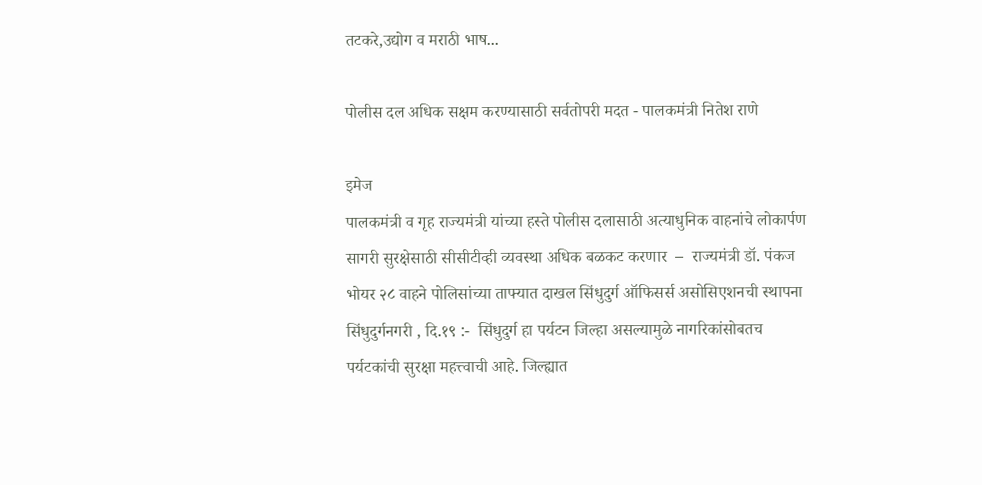तटकरे,उद्योग व मराठी भाष...

पोलीस दल अधिक सक्षम करण्यासाठी सर्वतोपरी मदत - पालकमंत्री नितेश राणे

इमेज
पालकमंत्री व गृह राज्यमंत्री यांच्या हस्ते पोलीस दलासाठी अत्याधुनिक वाहनांचे लोकार्पण सागरी सुरक्षेसाठी सीसीटीव्ही व्यवस्था अधिक बळकट करणार  –  राज्यमंत्री डॉ. पंकज भोयर २८ वाहने पोलिसांच्या ताफ्यात दाखल सिंधुदुर्ग ऑफिसर्स असोसिएशनची स्थापना सिंधुदुर्गनगरी , दि.१९ :-  सिंधुदुर्ग हा पर्यटन जिल्हा असल्यामुळे नागरिकांसोबतच पर्यटकांची सुरक्षा महत्त्वाची आहे. जिल्ह्यात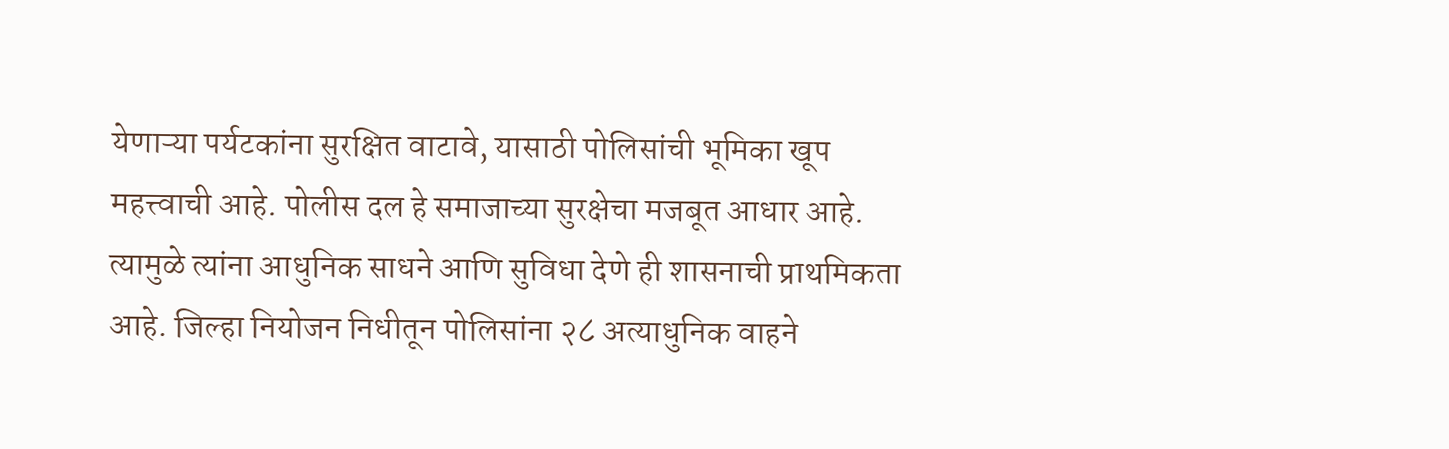येणाऱ्या पर्यटकांना सुरक्षित वाटावे, यासाठी पोलिसांची भूमिका खूप महत्त्वाची आहे. पोलीस दल हे समाजाच्या सुरक्षेचा मजबूत आधार आहे. त्यामुळे त्यांना आधुनिक साधने आणि सुविधा देणे ही शासनाची प्राथमिकता आहे. जिल्हा नियोजन निधीतून पोलिसांना २८ अत्याधुनिक वाहने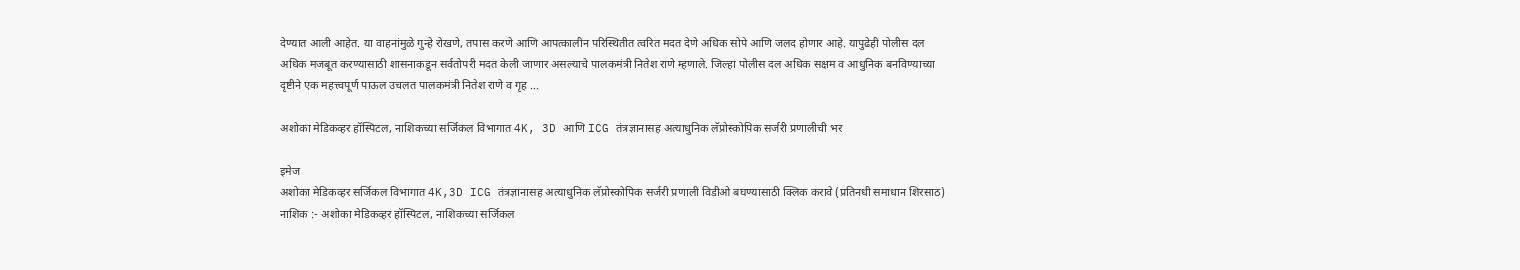देण्यात आली आहेत. या वाहनांमुळे गुन्हे रोखणे, तपास करणे आणि आपत्कालीन परिस्थितीत त्वरित मदत देणे अधिक सोपे आणि जलद होणार आहे. यापुढेही पोलीस दल अधिक मजबूत करण्यासाठी शासनाकडून सर्वतोपरी मदत केली जाणार असल्याचे पालकमंत्री नितेश राणे म्हणाले. जिल्हा पोलीस दल अधिक सक्षम व आधुनिक बनविण्याच्या दृष्टीने एक महत्त्वपूर्ण पाऊल उचलत पालकमंत्री नितेश राणे व गृह ...

अशोका मेडिकव्हर हॉस्पिटल, नाशिकच्या सर्जिकल विभागात 4K, 3D आणि ICG तंत्रज्ञानासह अत्याधुनिक लॅप्रोस्कोपिक सर्जरी प्रणालीची भर

इमेज
अशोका मेडिकव्हर सर्जिकल विभागात 4K,3D ICG तंत्रज्ञानासह अत्याधुनिक लॅप्रोस्कोपिक सर्जरी प्रणाली विडीओ बघण्यासाठी क्लिक करावे (प्रतिनधी समाधान शिरसाठ) नाशिक :- अशोका मेडिकव्हर हॉस्पिटल, नाशिकच्या सर्जिकल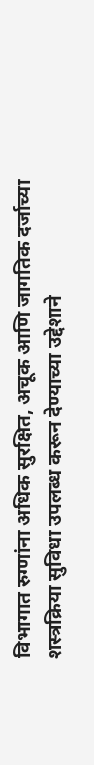विभागात रुग्णांना अधिक सुरक्षित, अचूक आणि जागतिक दर्जाच्या शस्त्रक्रिया सुविधा उपलब्ध करून देण्याच्या उद्देशाने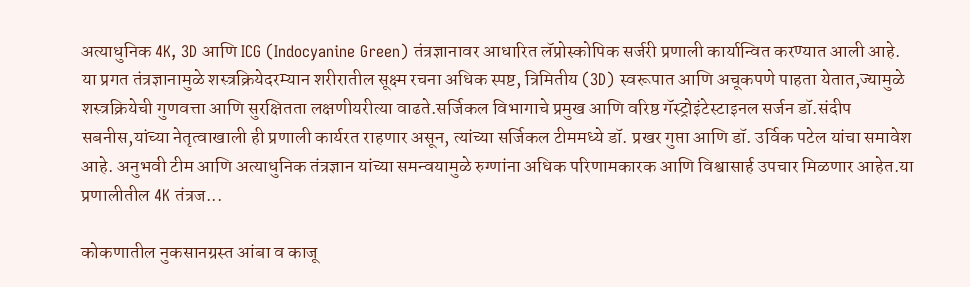अत्याधुनिक 4K, 3D आणि ICG (Indocyanine Green) तंत्रज्ञानावर आधारित लॅप्रोस्कोपिक सर्जरी प्रणाली कार्यान्वित करण्यात आली आहे. या प्रगत तंत्रज्ञानामुळे शस्त्रक्रियेदरम्यान शरीरातील सूक्ष्म रचना अधिक स्पष्ट, त्रिमितीय (3D) स्वरूपात आणि अचूकपणे पाहता येतात,ज्यामुळे शस्त्रक्रियेची गुणवत्ता आणि सुरक्षितता लक्षणीयरीत्या वाढते.सर्जिकल विभागाचे प्रमुख आणि वरिष्ठ गॅस्ट्रोइंटेस्टाइनल सर्जन डॉ.संदीप सबनीस,यांच्या नेतृत्वाखाली ही प्रणाली कार्यरत राहणार असून, त्यांच्या सर्जिकल टीममध्ये डॉ. प्रखर गुप्ता आणि डॉ. उर्विक पटेल यांचा समावेश आहे. अनुभवी टीम आणि अत्याधुनिक तंत्रज्ञान यांच्या समन्वयामुळे रुग्णांना अधिक परिणामकारक आणि विश्वासार्ह उपचार मिळणार आहेत.या प्रणालीतील 4K तंत्रज...

कोकणातील नुकसानग्रस्त आंबा व काजू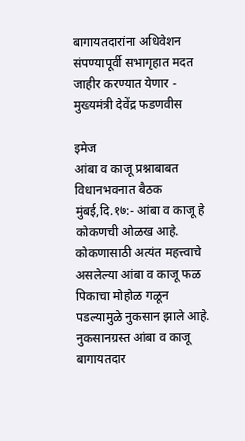बागायतदारांना अधिवेशन संपण्यापूर्वी सभागृहात मदत जाहीर करण्यात येणार - मुख्यमंत्री देवेंद्र फडणवीस

इमेज
आंबा व काजू प्रश्नाबाबत विधानभवनात बैठक मुंबई,दि.१७:- आंबा व काजू हे कोकणची ओळख आहे. कोकणासाठी अत्यंत महत्त्वाचे असलेल्या आंबा व काजू फळ पिकाचा मोहोळ गळून पडल्यामुळे नुकसान झाले आहे. नुकसानग्रस्त आंबा व काजू बागायतदार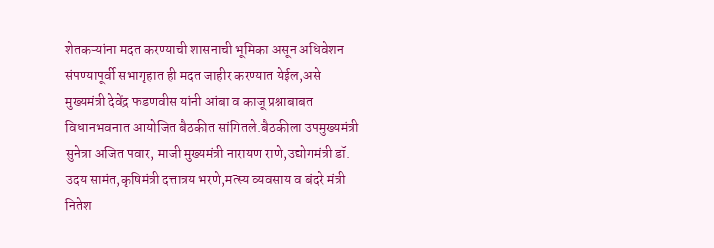शेतकऱ्यांना मदत करण्याची शासनाची भूमिका असून अधिवेशन संपण्यापूर्वी सभागृहात ही मदत जाहीर करण्यात येईल,असे मुख्यमंत्री देवेंद्र फडणवीस यांनी आंबा व काजू प्रश्नाबाबत विधानभवनात आयोजित बैठकीत सांगितले.बैठकीला उपमुख्यमंत्री सुनेत्रा अजित पवार, माजी मुख्यमंत्री नारायण राणे,उद्योगमंत्री डॉ. उदय सामंत,कृषिमंत्री दत्तात्रय भरणे,मत्स्य व्यवसाय व बंदरे मंत्री नितेश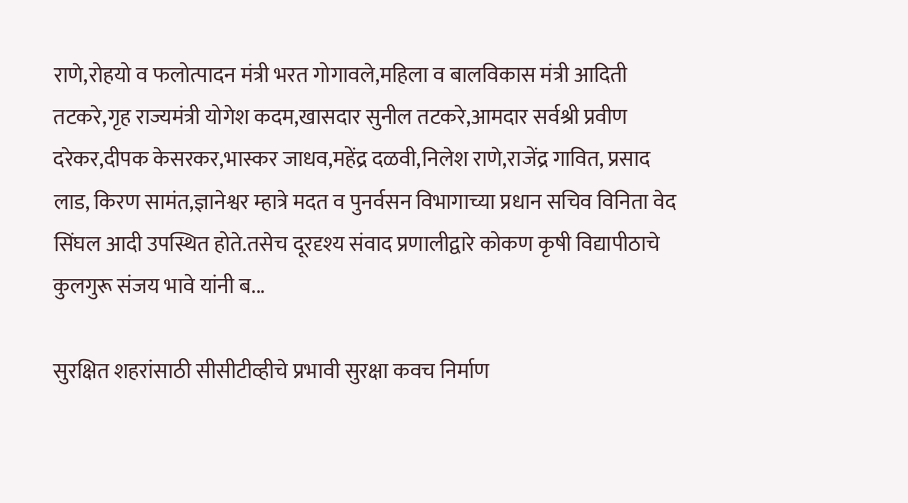राणे,रोहयो व फलोत्पादन मंत्री भरत गोगावले,महिला व बालविकास मंत्री आदिती तटकरे,गृह राज्यमंत्री योगेश कदम,खासदार सुनील तटकरे,आमदार सर्वश्री प्रवीण दरेकर,दीपक केसरकर,भास्कर जाधव,महेंद्र दळवी,निलेश राणे,राजेंद्र गावित, प्रसाद लाड, किरण सामंत,ज्ञानेश्वर म्हात्रे मदत व पुनर्वसन विभागाच्या प्रधान सचिव विनिता वेद सिंघल आदी उपस्थित होते.तसेच दूरदृश्य संवाद प्रणालीद्वारे कोकण कृषी विद्यापीठाचे कुलगुरू संजय भावे यांनी ब...

सुरक्षित शहरांसाठी सीसीटीव्हीचे प्रभावी सुरक्षा कवच निर्माण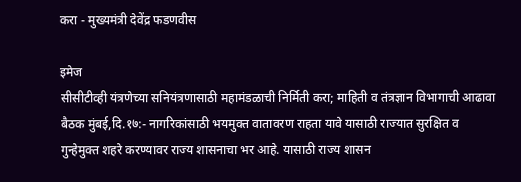करा - मुख्यमंत्री देवेंद्र फडणवीस

इमेज
सीसीटीव्ही यंत्रणेच्या सनियंत्रणासाठी महामंडळाची निर्मिती करा; माहिती व तंत्रज्ञान विभागाची आढावा बैठक मुंबई,दि.१७:- नागरिकांसाठी भयमुक्त वातावरण राहता यावे यासाठी राज्यात सुरक्षित व गुन्हेमुक्त शहरे करण्यावर राज्य शासनाचा भर आहे. यासाठी राज्य शासन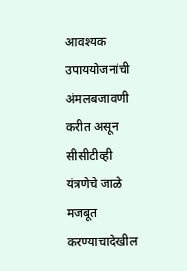आवश्यक उपाययोजनांची अंमलबजावणी करीत असून सीसीटीव्ही यंत्रणेचे जाळे मजबूत करण्याचादेखील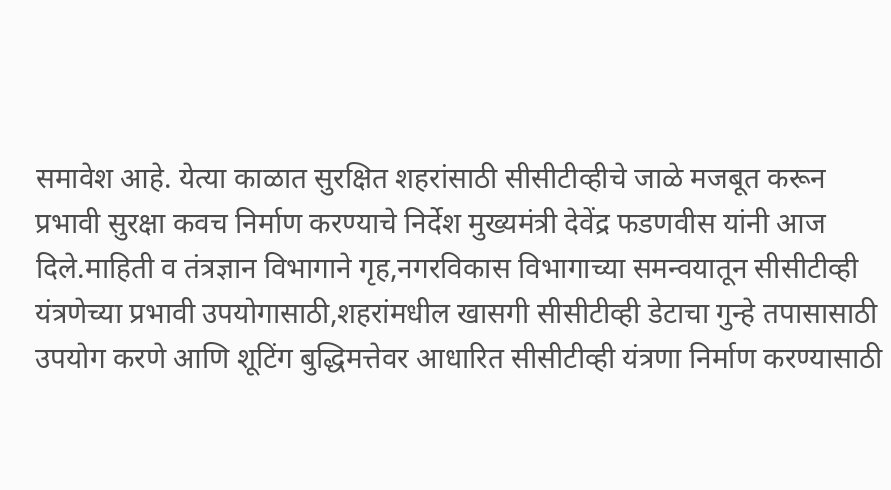समावेश आहे. येत्या काळात सुरक्षित शहरांसाठी सीसीटीव्हीचे जाळे मजबूत करून प्रभावी सुरक्षा कवच निर्माण करण्याचे निर्देश मुख्यमंत्री देवेंद्र फडणवीस यांनी आज दिले.माहिती व तंत्रज्ञान विभागाने गृह,नगरविकास विभागाच्या समन्वयातून सीसीटीव्ही यंत्रणेच्या प्रभावी उपयोगासाठी,शहरांमधील खासगी सीसीटीव्ही डेटाचा गुन्हे तपासासाठी उपयोग करणे आणि शूटिंग बुद्धिमत्तेवर आधारित सीसीटीव्ही यंत्रणा निर्माण करण्यासाठी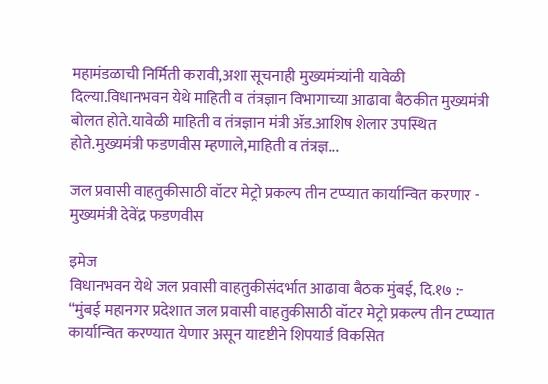महामंडळाची निर्मिती करावी,अशा सूचनाही मुख्यमंत्र्यांनी यावेळी दिल्या.विधानभवन येथे माहिती व तंत्रज्ञान विभागाच्या आढावा बैठकीत मुख्यमंत्री बोलत होते.यावेळी माहिती व तंत्रज्ञान मंत्री ॲड.आशिष शेलार उपस्थित होते.मुख्यमंत्री फडणवीस म्हणाले,माहिती व तंत्रज्ञ...

जल प्रवासी वाहतुकीसाठी वॉटर मेट्रो प्रकल्प तीन टप्प्यात कार्यान्वित करणार - मुख्यमंत्री देवेंद्र फडणवीस

इमेज
विधानभवन येथे जल प्रवासी वाहतुकीसंदर्भात आढावा बैठक मुंबई, दि.१७ :- “मुंबई महानगर प्रदेशात जल प्रवासी वाहतुकीसाठी वॉटर मेट्रो प्रकल्प तीन टप्प्यात कार्यान्वित करण्यात येणार असून यादृष्टीने शिपयार्ड विकसित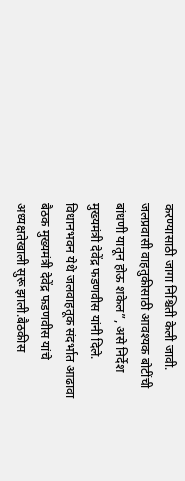करण्यासाठी जागा निश्चिती केली जावी. जलप्रवासी वाहतुकीसाठी आवश्यक बोटींची बांधणी यातून होऊ शकेल”, असे निर्देश मुख्यमंत्री देवेंद्र फडणवीस यांनी दिले. विधानभवन येथे जलवाहतूक संदर्भात आढावा बैठक मुख्यमंत्री देवेंद्र फडणवीस यांचे अध्यक्षतेखाली सुरू झाली.बैठकीस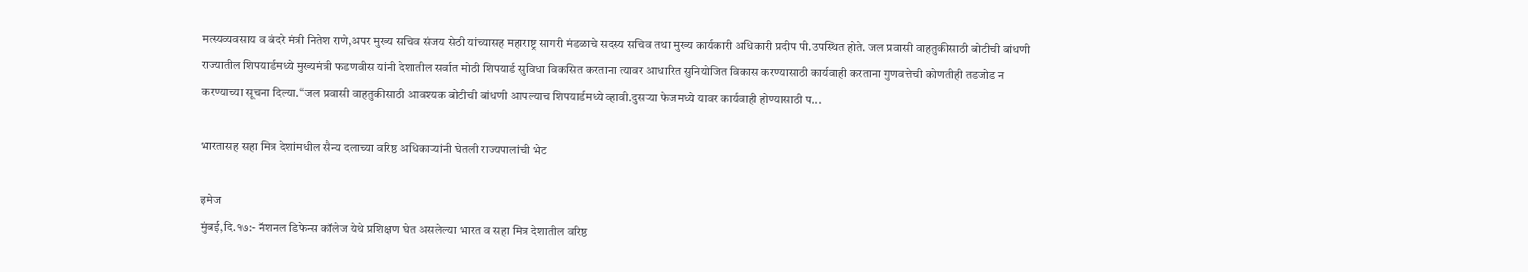मत्स्यव्यवसाय व बंदरे मंत्री नितेश राणे,अपर मुख्य सचिव संजय सेठी यांच्यासह महाराष्ट्र सागरी मंडळाचे सदस्य सचिव तथा मुख्य कार्यकारी अधिकारी प्रदीप पी.उपस्थित होते. जल प्रवासी वाहतुकीसाठी बोटीची बांधणी राज्यातील शिपयार्डमध्ये मुख्यमंत्री फडणवीस यांनी देशातील सर्वात मोठी शिपयार्ड सुविधा विकसित करताना त्यावर आधारित सुनियोजित विकास करण्यासाठी कार्यवाही करताना गुणवत्तेची कोणतीही तडजोड न करण्याच्या सूचना दिल्या.“जल प्रवासी वाहतुकीसाठी आवश्यक बोटीची बांधणी आपल्याच शिपयार्डमध्ये व्हावी.दुसऱ्या फेजमध्ये यावर कार्यवाही होण्यासाठी प...

भारतासह सहा मित्र देशांमधील सैन्य दलाच्या वरिष्ठ अधिकाऱ्यांनी घेतली राज्यपालांची भेट

इमेज
मुंबई,दि.१७:- नॅशनल डिफेन्स कॉलेज येथे प्रशिक्षण घेत असलेल्या भारत व सहा मित्र देशातील वरिष्ठ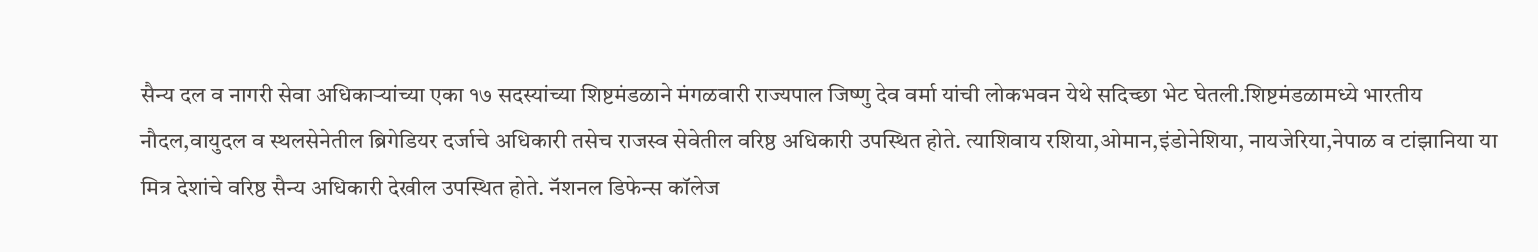सैन्य दल व नागरी सेवा अधिकाऱ्यांच्या एका १७ सदस्यांच्या शिष्टमंडळाने मंगळवारी राज्यपाल जिष्णु देव वर्मा यांची लोकभवन येथे सदिच्छा भेट घेतली.शिष्टमंडळामध्ये भारतीय नौदल,वायुदल व स्थलसेनेतील ब्रिगेडियर दर्जाचे अधिकारी तसेच राजस्व सेवेतील वरिष्ठ अधिकारी उपस्थित होते. त्याशिवाय रशिया,ओमान,इंडोनेशिया, नायजेरिया,नेपाळ व टांझानिया या मित्र देशांचे वरिष्ठ सैन्य अधिकारी देखील उपस्थित होते. नॅशनल डिफेन्स कॉलेज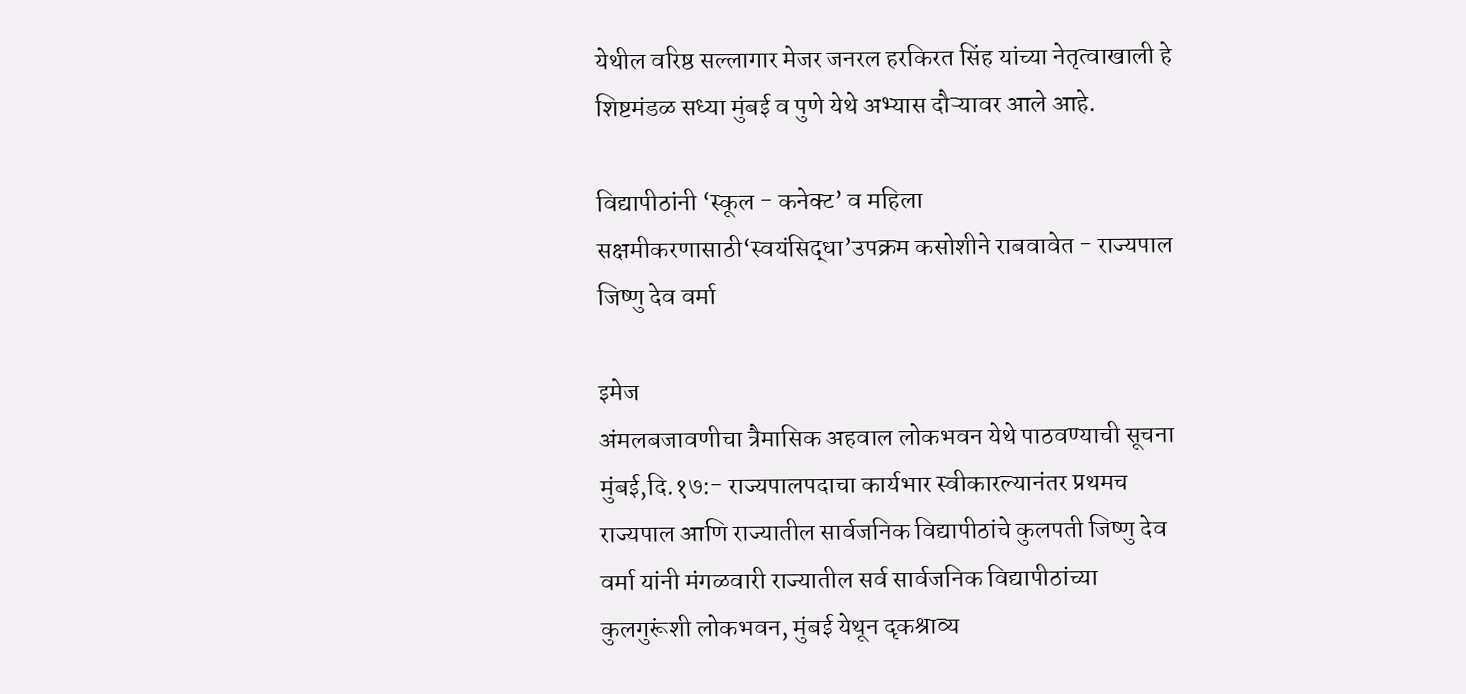येथील वरिष्ठ सल्लागार मेजर जनरल हरकिरत सिंह यांच्या नेतृत्वाखाली हे शिष्टमंडळ सध्या मुंबई व पुणे येथे अभ्यास दौऱ्यावर आले आहे.

विद्यापीठांनी ‘स्कूल - कनेक्ट’ व महिला सक्षमीकरणासाठी‘स्वयंसिद्धा’उपक्रम कसोशीने राबवावेत - राज्यपाल जिष्णु देव वर्मा

इमेज
अंमलबजावणीचा त्रैमासिक अहवाल लोकभवन येथे पाठवण्याची सूचना मुंबई,दि.१७:- राज्यपालपदाचा कार्यभार स्वीकारल्यानंतर प्रथमच राज्यपाल आणि राज्यातील सार्वजनिक विद्यापीठांचे कुलपती जिष्णु देव वर्मा यांनी मंगळवारी राज्यातील सर्व सार्वजनिक विद्यापीठांच्या कुलगुरूंशी लोकभवन, मुंबई येथून दृकश्राव्य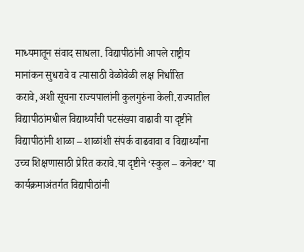माध्यमातून संवाद साधला. विद्यापीठांनी आपले राष्ट्रीय मानांकन सुधरावे व त्यासाठी वेळोवेळी लक्ष निर्धारित करावे,अशी सूचना राज्यपालांनी कुलगुरुंना केली.राज्यातील विद्यापीठांमधील विद्यार्थ्यांची पटसंख्या वाढावी या दृष्टीने विद्यापीठांनी शाळा – शाळांशी संपर्क वाढवावा व विद्यार्थ्यांना उच्च शिक्षणासाठी प्रेरित करावे.या दृष्टीने ‘स्कुल – कनेक्ट’ या कार्यक्रमाअंतर्गत विद्यापीठांनी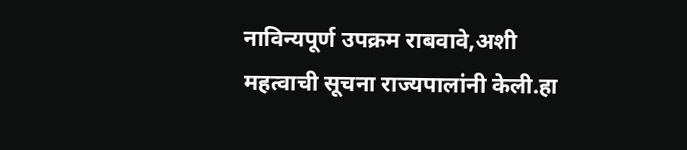नाविन्यपूर्ण उपक्रम राबवावे,अशी महत्वाची सूचना राज्यपालांनी केली.हा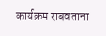कार्यक्रम राबवताना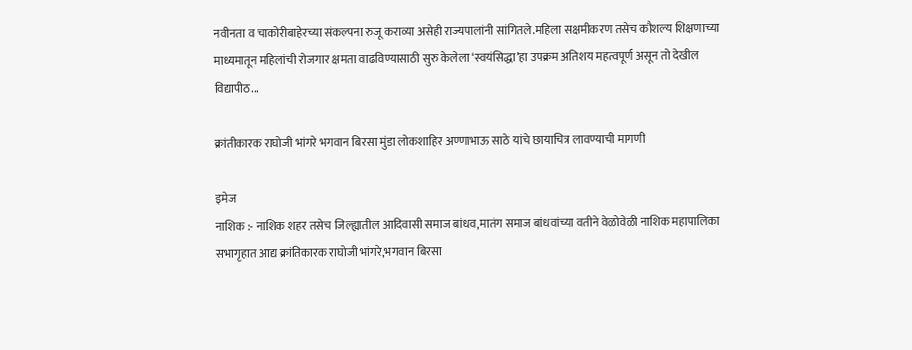नवीनता व चाकोरीबाहेरच्या संकल्पना रुजू कराव्या असेही राज्यपालांनी सांगितले.महिला सक्षमीकरण तसेच कौशल्य शिक्षणाच्या माध्यमातून महिलांची रोजगार क्षमता वाढविण्यासाठी सुरु केलेला ‘स्वयंसिद्धा’हा उपक्रम अतिशय महत्वपूर्ण असून तो देखील विद्यापीठ...

क्रांतीकारक राघोजी भांगरे भगवान बिरसा मुंडा लोकशाहिर अण्णाभाऊ साठे यांचे छायाचित्र लावण्याची मागणी

इमेज
नाशिक :- नाशिक शहर तसेच जिल्ह्यातील आदिवासी समाज बांधव,मातंग समाज बांधवांच्या वतीने वेळोवेळी नाशिक महापालिका सभागृहात आद्य क्रांतिकारक राघोजी भांगरे,भगवान बिरसा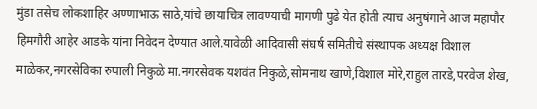मुंडा तसेच लोकशाहिर अण्णाभाऊ साठे,यांचे छायाचित्र लावण्याची मागणी पुढे येत होती त्याच अनुषंगाने आज महापौर हिमगौरी आहेर आडके यांना निवेदन देण्यात आले.यावेळी आदिवासी संघर्ष समितीचे संस्थापक अध्यक्ष विशाल माळेकर,नगरसेविका रुपाली निकुळे मा.नगरसेवक यशवंत निकुळे,सोमनाथ खाणे,विशाल मोरे,राहुल तारडे,परवेज शेख,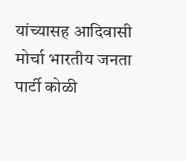यांच्यासह आदिवासी मोर्चा भारतीय जनता पार्टी कोळी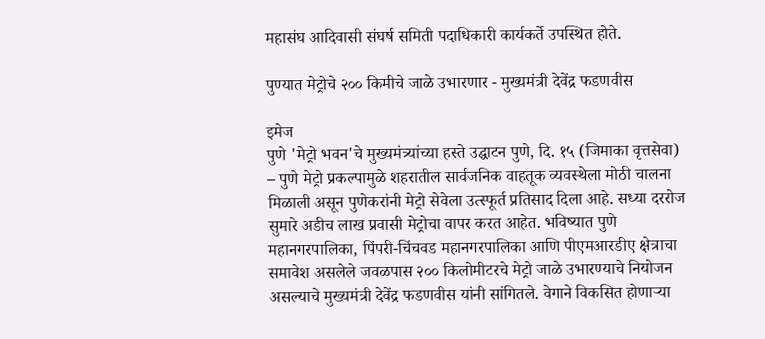महासंघ आदिवासी संघर्ष समिती पदाधिकारी कार्यकर्ते उपस्थित होते.

पुण्यात मेट्रोचे २०० किमीचे जाळे उभारणार - मुख्यमंत्री देवेंद्र फडणवीस

इमेज
पुणे 'मेट्रो भवन'चे मुख्यमंत्र्यांच्या हस्ते उद्घाटन पुणे, दि. १५ (जिमाका वृत्तसेवा) – पुणे मेट्रो प्रकल्पामुळे शहरातील सार्वजनिक वाहतूक व्यवस्थेला मोठी चालना मिळाली असून पुणेकरांनी मेट्रो सेवेला उत्स्फूर्त प्रतिसाद दिला आहे. सध्या दररोज सुमारे अडीच लाख प्रवासी मेट्रोचा वापर करत आहेत. भविष्यात पुणे महानगरपालिका, पिंपरी-चिंचवड महानगरपालिका आणि पीएमआरडीए क्षेत्राचा समावेश असलेले जवळपास २०० किलोमीटरचे मेट्रो जाळे उभारण्याचे नियोजन असल्याचे मुख्यमंत्री देवेंद्र फडणवीस यांनी सांगितले. वेगाने विकसित होणाऱ्या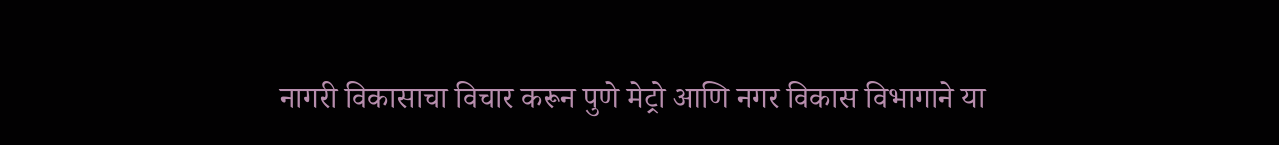नागरी विकासाचा विचार करून पुणे मेट्रो आणि नगर विकास विभागाने या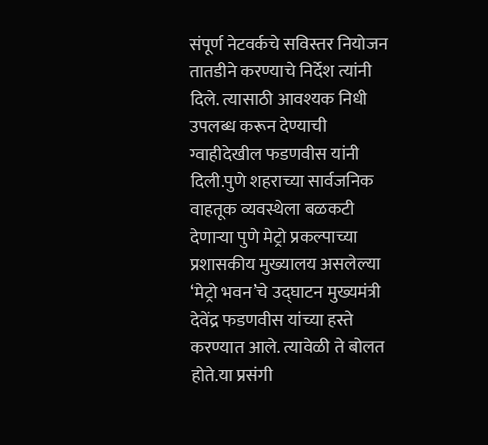संपूर्ण नेटवर्कचे सविस्तर नियोजन तातडीने करण्याचे निर्देश त्यांनी दिले. त्यासाठी आवश्यक निधी उपलब्ध करून देण्याची ग्वाहीदेखील फडणवीस यांनी दिली.पुणे शहराच्या सार्वजनिक वाहतूक व्यवस्थेला बळकटी देणाऱ्या पुणे मेट्रो प्रकल्पाच्या प्रशासकीय मुख्यालय असलेल्या ‘मेट्रो भवन’चे उद्घाटन मुख्यमंत्री देवेंद्र फडणवीस यांच्या हस्ते करण्यात आले. त्यावेळी ते बोलत होते.या प्रसंगी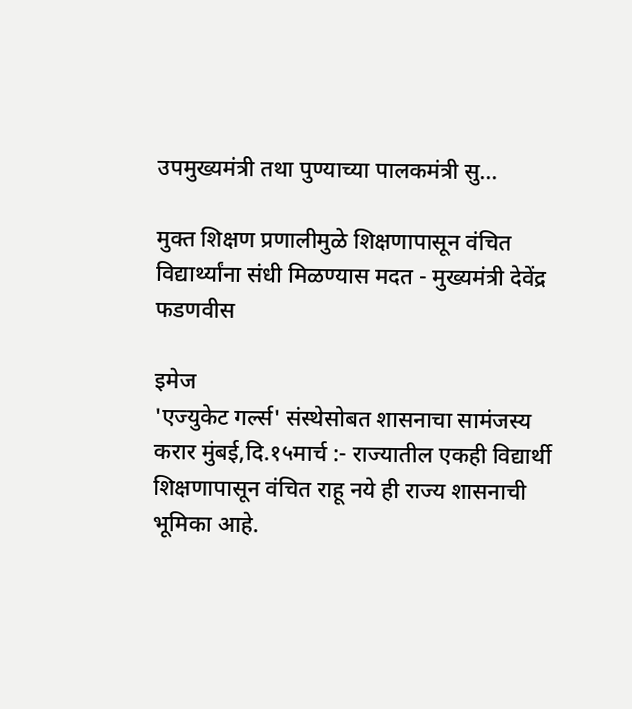उपमुख्यमंत्री तथा पुण्याच्या पालकमंत्री सु...

मुक्त शिक्षण प्रणालीमुळे शिक्षणापासून वंचित विद्यार्थ्यांना संधी मिळण्यास मदत - मुख्यमंत्री देवेंद्र फडणवीस

इमेज
'एज्युकेट गर्ल्स' संस्थेसोबत शासनाचा सामंजस्य करार मुंबई,दि.१५मार्च :- राज्यातील एकही विद्यार्थी शिक्षणापासून वंचित राहू नये ही राज्य शासनाची भूमिका आहे.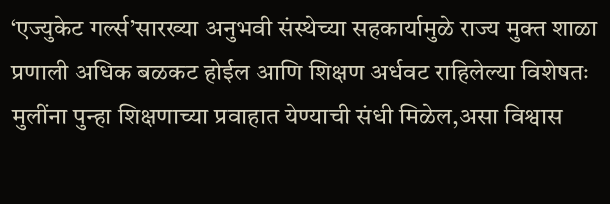‘एज्युकेट गर्ल्स’सारख्या अनुभवी संस्थेच्या सहकार्यामुळे राज्य मुक्त शाळा प्रणाली अधिक बळकट होईल आणि शिक्षण अर्धवट राहिलेल्या विशेषतः मुलींना पुन्हा शिक्षणाच्या प्रवाहात येण्याची संधी मिळेल,असा विश्वास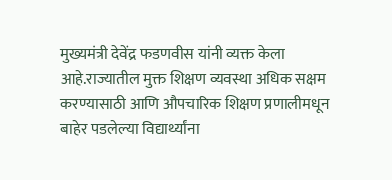मुख्यमंत्री देवेंद्र फडणवीस यांनी व्यक्त केला आहे.राज्यातील मुक्त शिक्षण व्यवस्था अधिक सक्षम करण्यासाठी आणि औपचारिक शिक्षण प्रणालीमधून बाहेर पडलेल्या विद्यार्थ्यांना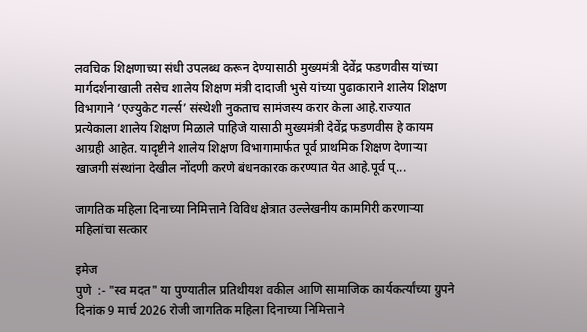लवचिक शिक्षणाच्या संधी उपलब्ध करून देण्यासाठी मुख्यमंत्री देवेंद्र फडणवीस यांच्या मार्गदर्शनाखाली तसेच शालेय शिक्षण मंत्री दादाजी भुसे यांच्या पुढाकाराने शालेय शिक्षण विभागाने ‘एज्युकेट गर्ल्स’ संस्थेशी नुकताच सामंजस्य करार केला आहे.राज्यात प्रत्येकाला शालेय शिक्षण मिळाले पाहिजे यासाठी मुख्यमंत्री देवेंद्र फडणवीस हे कायम आग्रही आहेत. यादृष्टीने शालेय शिक्षण विभागामार्फत पूर्व प्राथमिक शिक्षण देणाऱ्या खाजगी संस्थांना देखील नोंदणी करणे बंधनकारक करण्यात येत आहे.पूर्व प्...

जागतिक महिला दिनाच्या निमित्ताने विविध क्षेत्रात उल्लेखनीय कामगिरी करणाऱ्या महिलांचा सत्कार

इमेज
पुणे  :- "स्व मदत" या पुण्यातील प्रतिथीयश वकील आणि सामाजिक कार्यकर्त्यांच्या ग्रुपने दिनांक 9 मार्च 2026 रोजी जागतिक महिला दिनाच्या निमित्ताने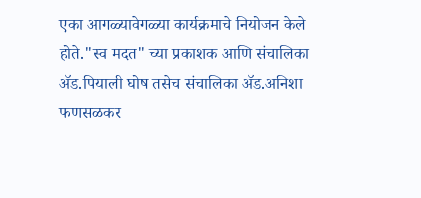एका आगळ्यावेगळ्या कार्यक्रमाचे नियोजन केले होते."स्व मदत" च्या प्रकाशक आणि संचालिका ॲड.पियाली घोष तसेच संचालिका ॲड.अनिशा फणसळकर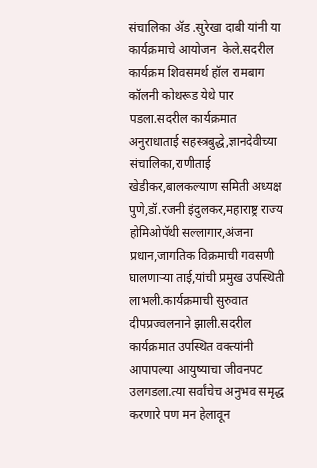संचालिका ॲड .सुरेखा दाबी यांनी या कार्यक्रमाचे आयोजन  केले.सदरील कार्यक्रम शिवसमर्थ हॉल रामबाग कॉलनी कोथरूड येथे पार पडला.सदरील कार्यक्रमात अनुराधाताई सहस्त्रबुद्धे,ज्ञानदेवीच्या संचालिका,राणीताई खेडीकर,बालकल्याण समिती अध्यक्ष पुणे,डॉ.रजनी इंदुलकर,महाराष्ट्र राज्य होमिओपॅथी सल्लागार,अंजना प्रधान,जागतिक विक्रमाची गवसणी घालणाऱ्या ताई,यांची प्रमुख उपस्थिती लाभली.कार्यक्रमाची सुरुवात दीपप्रज्वलनाने झाली.सदरील कार्यक्रमात उपस्थित वक्त्यांनी आपापल्या आयुष्याचा जीवनपट उलगडला.त्या सर्वांचेच अनुभव समृद्ध करणारे पण मन हेलावून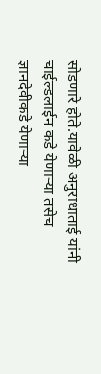सोडणारे होते.यावेळी अनुराधाताई यांनी चाईल्डलाईन कडे येणाऱ्या तसेच ज्ञानदेवीकडे येणाऱ्या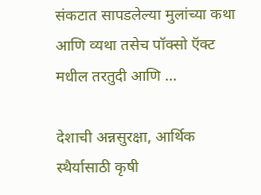संकटात सापडलेल्या मुलांच्या कथा आणि व्यथा तसेच पॉक्सो ऍक्ट मधील तरतुदी आणि ...

देशाची अन्नसुरक्षा, आर्थिक स्थैर्यासाठी कृषी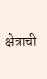क्षेत्राची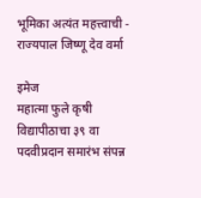भूमिका अत्यंत महत्त्वाची - राज्यपाल जिष्णू देव वर्मा

इमेज
महात्मा फुले कृषी विद्यापीठाचा ३९ वा पदवीप्रदान समारंभ संपन्न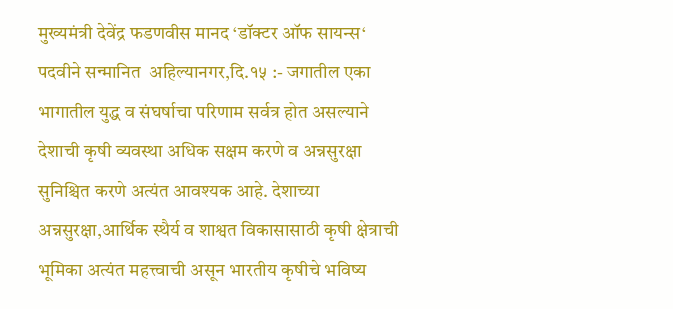मुख्यमंत्री देवेंद्र फडणवीस मानद ‘डॉक्टर ऑफ सायन्स‘ पदवीने सन्मानित  अहिल्यानगर,दि.१५ :- जगातील एका भागातील युद्ध व संघर्षाचा परिणाम सर्वत्र होत असल्याने देशाची कृषी व्यवस्था अधिक सक्षम करणे व अन्नसुरक्षा सुनिश्चित करणे अत्यंत आवश्यक आहे. देशाच्या अन्नसुरक्षा,आर्थिक स्थैर्य व शाश्वत विकासासाठी कृषी क्षेत्राची भूमिका अत्यंत महत्त्वाची असून भारतीय कृषीचे भविष्य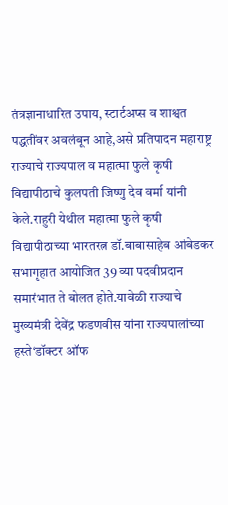तंत्रज्ञानाधारित उपाय, स्टार्टअप्स व शाश्वत पद्धतींवर अवलंबून आहे,असे प्रतिपादन महाराष्ट्र राज्याचे राज्यपाल व महात्मा फुले कृषी विद्यापीठाचे कुलपती जिष्णु देव वर्मा यांनी केले.राहुरी येथील महात्मा फुले कृषी विद्यापीठाच्या भारतरत्न डॉ.बाबासाहेब आंबेडकर सभागृहात आयोजित 39 व्या पदवीप्रदान समारंभात ते बोलत होते.यावेळी राज्याचे मुख्यमंत्री देवेंद्र फडणवीस यांना राज्यपालांच्या हस्ते‘डॉक्टर ऑफ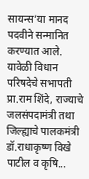सायन्स’या मानद पदवीने सन्मानित करण्यात आले. यावेळी विधान परिषदेचे सभापती प्रा.राम शिंदे, राज्याचे जलसंपदामंत्री तथा जिल्ह्याचे पालकमंत्री डॉ.राधाकृष्ण विखे पाटील व कृषि...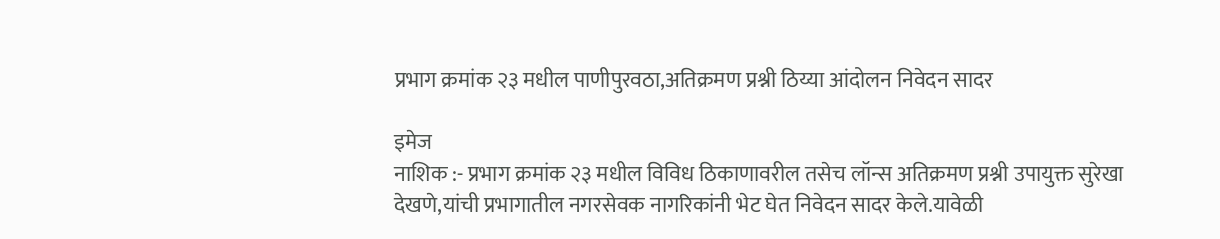प्रभाग क्रमांक २३ मधील पाणीपुरवठा,अतिक्रमण प्रश्नी ठिय्या आंदोलन निवेदन सादर

इमेज
नाशिक :- प्रभाग क्रमांक २३ मधील विविध ठिकाणावरील तसेच लॉन्स अतिक्रमण प्रश्नी उपायुक्त सुरेखा देखणे,यांची प्रभागातील नगरसेवक नागरिकांनी भेट घेत निवेदन सादर केले.यावेळी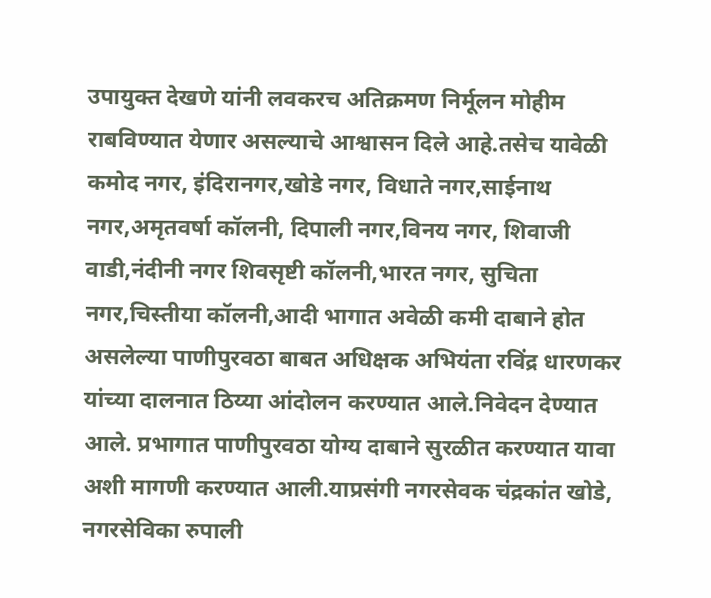उपायुक्त देखणे यांनी लवकरच अतिक्रमण निर्मूलन मोहीम राबविण्यात येणार असल्याचे आश्वासन दिले आहे.तसेच यावेळी कमोद नगर, इंदिरानगर,खोडे नगर, विधाते नगर,साईनाथ नगर,अमृतवर्षा कॉलनी, दिपाली नगर,विनय नगर, शिवाजी वाडी,नंदीनी नगर शिवसृष्टी कॉलनी,भारत नगर, सुचिता नगर,चिस्तीया कॉलनी,आदी भागात अवेळी कमी दाबाने होत असलेल्या पाणीपुरवठा बाबत अधिक्षक अभियंता रविंद्र धारणकर यांच्या दालनात ठिय्या आंदोलन करण्यात आले.निवेदन देण्यात आले. प्रभागात पाणीपुरवठा योग्य दाबाने सुरळीत करण्यात यावा अशी मागणी करण्यात आली.याप्रसंगी नगरसेवक चंद्रकांत खोडे, नगरसेविका रुपाली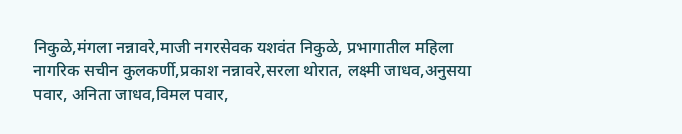निकुळे,मंगला नन्नावरे,माजी नगरसेवक यशवंत निकुळे, प्रभागातील महिला नागरिक सचीन कुलकर्णी,प्रकाश नन्नावरे,सरला थोरात, लक्ष्मी जाधव,अनुसया पवार, अनिता जाधव,विमल पवार,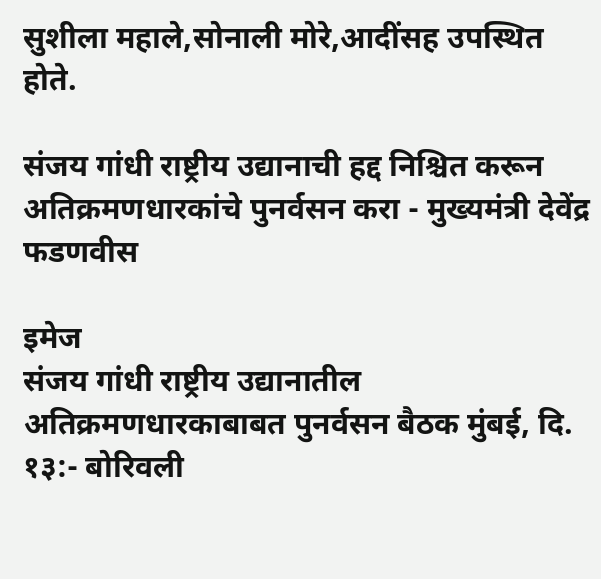सुशीला महाले,सोनाली मोरे,आदींसह उपस्थित होते.

संजय गांधी राष्ट्रीय उद्यानाची हद्द निश्चित करून अतिक्रमणधारकांचे पुनर्वसन करा - मुख्यमंत्री देवेंद्र फडणवीस

इमेज
संजय गांधी राष्ट्रीय उद्यानातील अतिक्रमणधारकाबाबत पुनर्वसन बैठक मुंबई, दि. १३:- बोरिवली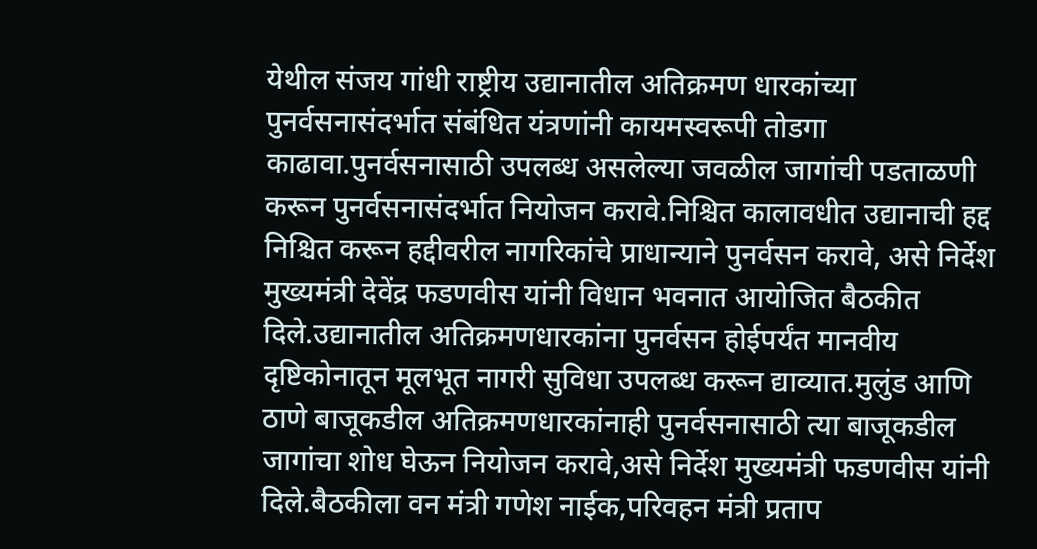येथील संजय गांधी राष्ट्रीय उद्यानातील अतिक्रमण धारकांच्या पुनर्वसनासंदर्भात संबंधित यंत्रणांनी कायमस्वरूपी तोडगा काढावा.पुनर्वसनासाठी उपलब्ध असलेल्या जवळील जागांची पडताळणी करून पुनर्वसनासंदर्भात नियोजन करावे.निश्चित कालावधीत उद्यानाची हद्द निश्चित करून हद्दीवरील नागरिकांचे प्राधान्याने पुनर्वसन करावे, असे निर्देश मुख्यमंत्री देवेंद्र फडणवीस यांनी विधान भवनात आयोजित बैठकीत दिले.उद्यानातील अतिक्रमणधारकांना पुनर्वसन होईपर्यंत मानवीय दृष्टिकोनातून मूलभूत नागरी सुविधा उपलब्ध करून द्याव्यात.मुलुंड आणि ठाणे बाजूकडील अतिक्रमणधारकांनाही पुनर्वसनासाठी त्या बाजूकडील जागांचा शोध घेऊन नियोजन करावे,असे निर्देश मुख्यमंत्री फडणवीस यांनी दिले.बैठकीला वन मंत्री गणेश नाईक,परिवहन मंत्री प्रताप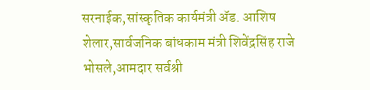सरनाईक,सांस्कृतिक कार्यमंत्री ॲड. आशिष शेलार,सार्वजनिक बांधकाम मंत्री शिवेंद्रसिंह राजे भोसले,आमदार सर्वश्री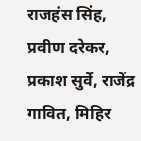राजहंस सिंह, प्रवीण दरेकर, प्रकाश सुर्वे, राजेंद्र गावित, मिहिर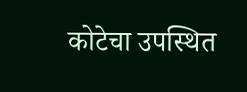कोटेचा उपस्थित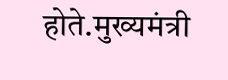होते.मुख्यमंत्री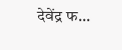देवेंद्र फ...